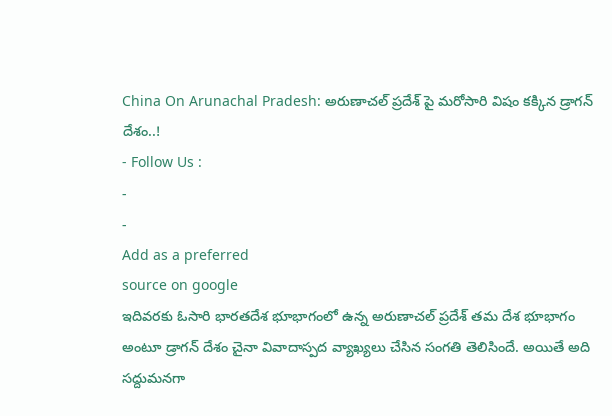China On Arunachal Pradesh: అరుణాచల్ ప్రదేశ్ పై మరోసారి విషం కక్కిన డ్రాగన్ దేశం..!
- Follow Us :
-
-
Add as a preferred
source on google
ఇదివరకు ఓసారి భారతదేశ భూభాగంలో ఉన్న అరుణాచల్ ప్రదేశ్ తమ దేశ భూభాగం అంటూ డ్రాగన్ దేశం చైనా వివాదాస్పద వ్యాఖ్యలు చేసిన సంగతి తెలిసిందే. అయితే అది సద్దుమనగా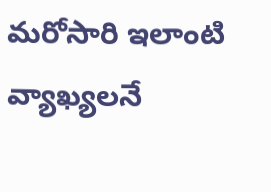మరోసారి ఇలాంటి వ్యాఖ్యలనే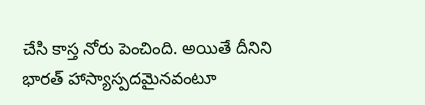చేసి కాస్త నోరు పెంచింది. అయితే దీనిని భారత్ హాస్యాస్పదమైనవంటూ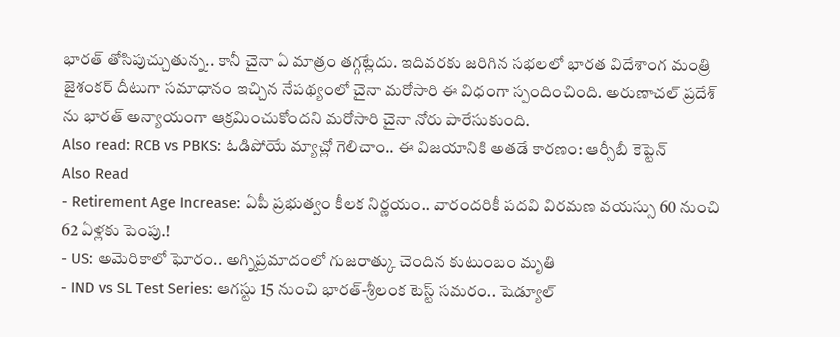భారత్ తోసిపుచ్చుతున్న.. కానీ చైనా ఏ మాత్రం తగ్గట్లేదు. ఇదివరకు జరిగిన సభలలో భారత విదేశాంగ మంత్రి జైశంకర్ దీటుగా సమాధానం ఇచ్చిన నేపథ్యంలో చైనా మరోసారి ఈ విధంగా స్పందించింది. అరుణాచల్ ప్రదేశ్ ను భారత్ అన్యాయంగా ఆక్రమించుకోందని మరోసారి చైనా నోరు పారేసుకుంది.
Also read: RCB vs PBKS: ఓడిపోయే మ్యాచ్లో గెలిచాం.. ఈ విజయానికి అతడే కారణం: ఆర్సీబీ కెప్టెన్
Also Read
- Retirement Age Increase: ఏపీ ప్రభుత్వం కీలక నిర్ణయం.. వారందరికీ పదవి విరమణ వయస్సు 60 నుంచి 62 ఏళ్లకు పెంపు.!
- US: అమెరికాలో ఘోరం.. అగ్నిప్రమాదంలో గుజరాత్కు చెందిన కుటుంబం మృతి
- IND vs SL Test Series: ఆగస్టు 15 నుంచి భారత్-శ్రీలంక టెస్ట్ సమరం.. షెడ్యూల్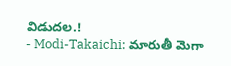విడుదల.!
- Modi-Takaichi: మారుతీ మెగా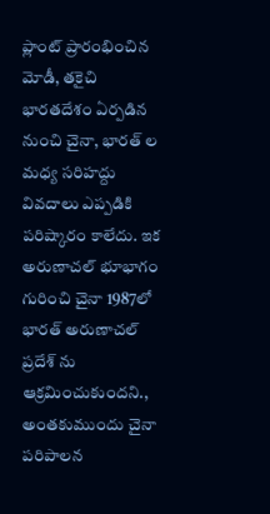ప్లాంట్ ప్రారంభించిన మోడీ, తకైచి
భారతదేశం ఏర్పడిన నుంచి చైనా, భారత్ ల మధ్య సరిహద్దు వివదాలు ఎప్పడికి పరిష్కారం కాలేదు. ఇక అరుణాచల్ భూభాగం గురించి చైనా 1987లో భారత్ అరుణాచల్ ప్రదేశ్ ను ఆక్రమించుకుందని., అంతకుముందు చైనా పరిపాలన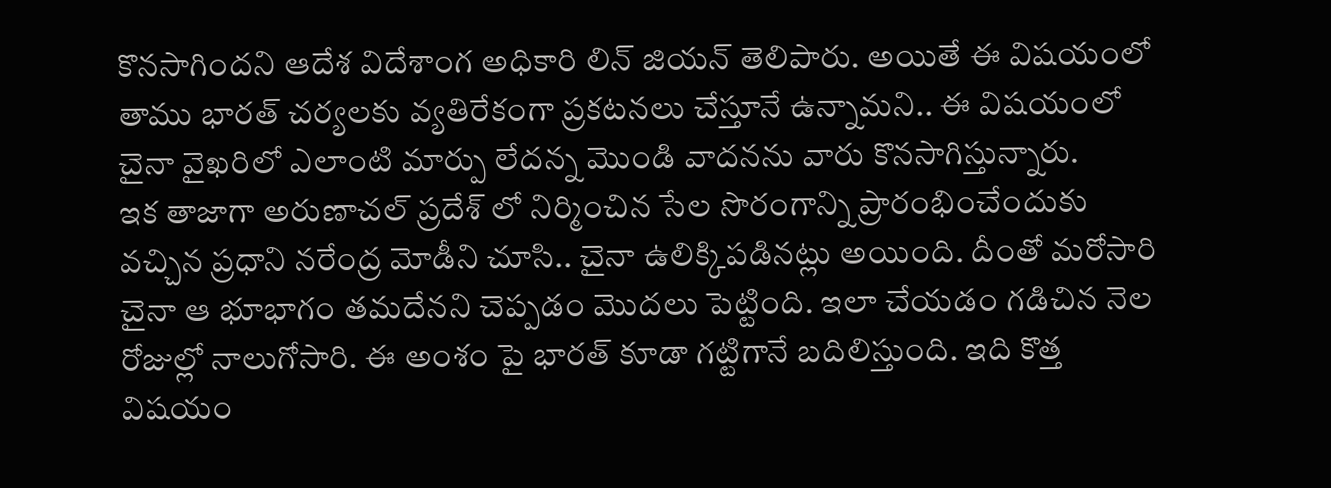కొనసాగిందని ఆదేశ విదేశాంగ అధికారి లిన్ జియన్ తెలిపారు. అయితే ఈ విషయంలో తాము భారత్ చర్యలకు వ్యతిరేకంగా ప్రకటనలు చేస్తూనే ఉన్నామని.. ఈ విషయంలో చైనా వైఖరిలో ఎలాంటి మార్పు లేదన్న మొండి వాదనను వారు కొనసాగిస్తున్నారు.
ఇక తాజాగా అరుణాచల్ ప్రదేశ్ లో నిర్మించిన సేల సొరంగాన్ని ప్రారంభించేందుకు వచ్చిన ప్రధాని నరేంద్ర మోడీని చూసి.. చైనా ఉలిక్కిపడినట్లు అయింది. దీంతో మరోసారి చైనా ఆ భూభాగం తమదేనని చెప్పడం మొదలు పెట్టింది. ఇలా చేయడం గడిచిన నెల రోజుల్లో నాలుగోసారి. ఈ అంశం పై భారత్ కూడా గట్టిగానే బదిలిస్తుంది. ఇది కొత్త విషయం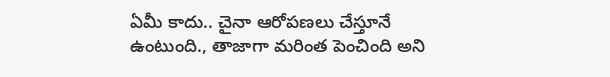ఏమీ కాదు.. చైనా ఆరోపణలు చేస్తూనే ఉంటుంది., తాజాగా మరింత పెంచింది అని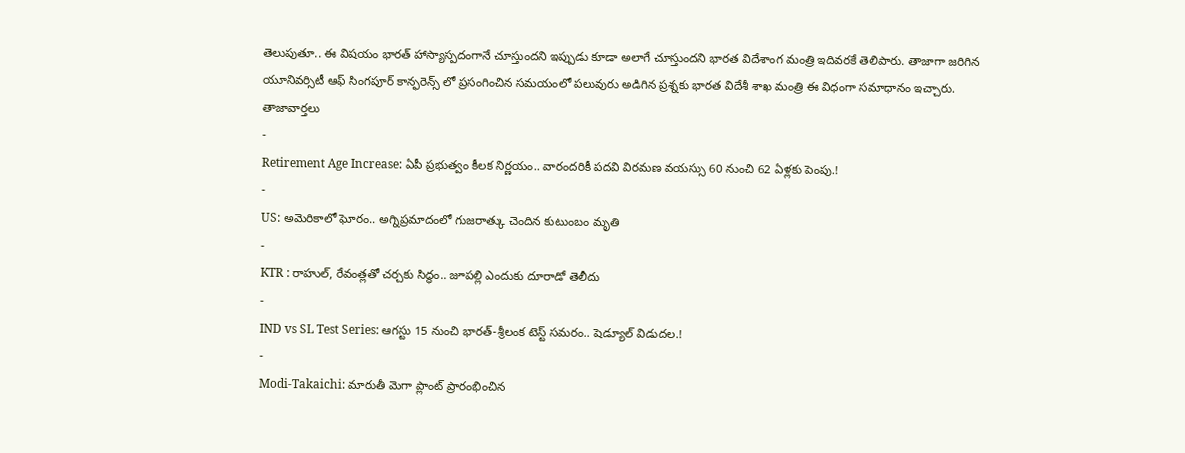తెలుపుతూ.. ఈ విషయం భారత్ హాస్యాస్పదంగానే చూస్తుందని ఇప్పుడు కూడా అలాగే చూస్తుందని భారత విదేశాంగ మంత్రి ఇదివరకే తెలిపారు. తాజాగా జరిగిన యూనివర్సిటీ ఆఫ్ సింగపూర్ కాన్ఫరెన్స్ లో ప్రసంగించిన సమయంలో పలువురు అడిగిన ప్రశ్నకు భారత విదేశీ శాఖ మంత్రి ఈ విధంగా సమాధానం ఇచ్చారు.
తాజావార్తలు
-
Retirement Age Increase: ఏపీ ప్రభుత్వం కీలక నిర్ణయం.. వారందరికీ పదవి విరమణ వయస్సు 60 నుంచి 62 ఏళ్లకు పెంపు.!
-
US: అమెరికాలో ఘోరం.. అగ్నిప్రమాదంలో గుజరాత్కు చెందిన కుటుంబం మృతి
-
KTR : రాహుల్, రేవంత్లతో చర్చకు సిద్ధం.. జూపల్లి ఎందుకు దూరాడో తెలీదు
-
IND vs SL Test Series: ఆగస్టు 15 నుంచి భారత్-శ్రీలంక టెస్ట్ సమరం.. షెడ్యూల్ విడుదల.!
-
Modi-Takaichi: మారుతీ మెగా ప్లాంట్ ప్రారంభించిన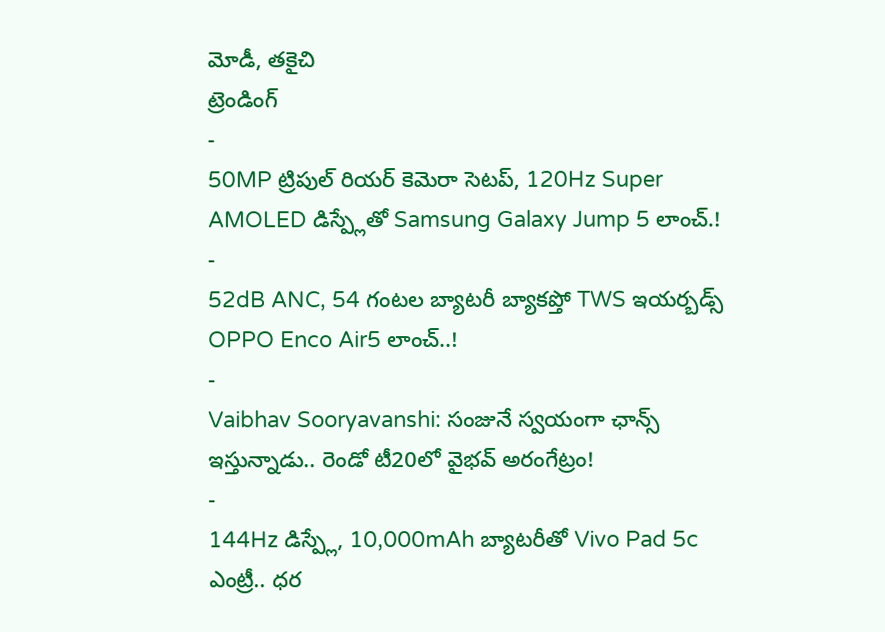మోడీ, తకైచి
ట్రెండింగ్
-
50MP ట్రిపుల్ రియర్ కెమెరా సెటప్, 120Hz Super AMOLED డిస్ప్లేతో Samsung Galaxy Jump 5 లాంచ్.!
-
52dB ANC, 54 గంటల బ్యాటరీ బ్యాకప్తో TWS ఇయర్బడ్స్ OPPO Enco Air5 లాంచ్..!
-
Vaibhav Sooryavanshi: సంజునే స్వయంగా ఛాన్స్ ఇస్తున్నాడు.. రెండో టీ20లో వైభవ్ అరంగేట్రం!
-
144Hz డిస్ప్లే, 10,000mAh బ్యాటరీతో Vivo Pad 5c ఎంట్రీ.. ధర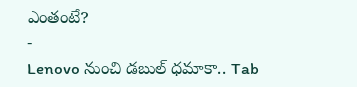ఎంతంటే?
-
Lenovo నుంచి డబుల్ ధమాకా.. Tab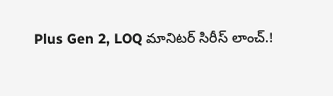Plus Gen 2, LOQ మానిటర్ సిరీస్ లాంచ్.!